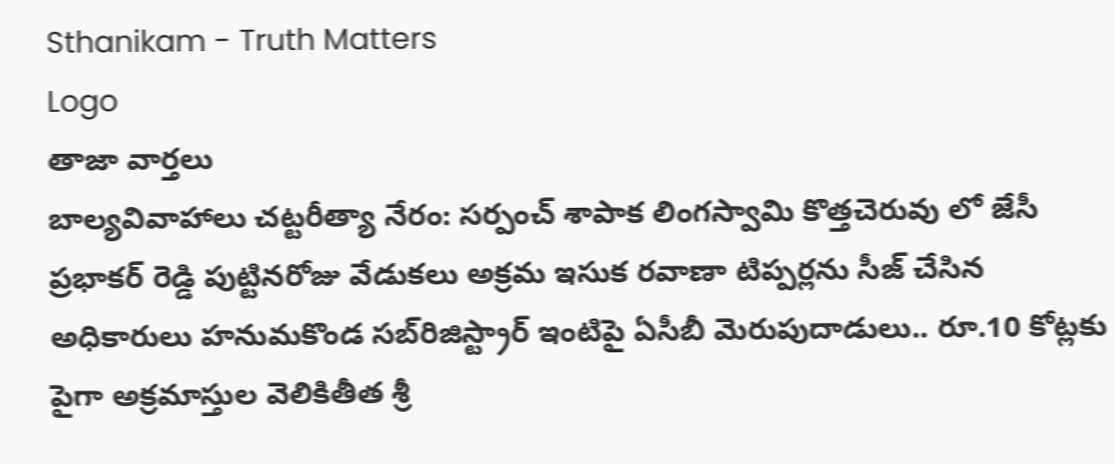Sthanikam - Truth Matters
Logo
తాజా వార్తలు
బాల్యవివాహాలు చట్టరీత్యా నేరం: సర్పంచ్ శాపాక లింగస్వామి కొత్తచెరువు లో జేసీ ప్రభాకర్ రెడ్డి పుట్టినరోజు వేడుకలు అక్రమ ఇసుక రవాణా టిప్పర్లను సీజ్ చేసిన అధికారులు హనుమకొండ సబ్‌రిజిస్ట్రార్ ఇంటిపై ఏసీబీ మెరుపుదాడులు.. రూ.10 కోట్లకు పైగా అక్రమాస్తుల వెలికితీత శ్రీ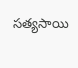సత్యసాయి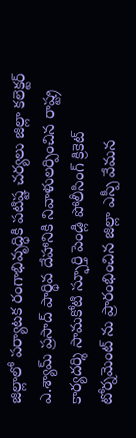జిల్లాలో పర్యాటక రంగాభివృద్ధికి పటిష్ట చర్యలు జిల్లా కలెక్టర్ ఎ.శ్యామ్ ప్రసాద్ పార్థివ దేహానికి నివాళులర్పించిన రాష్ట్ర కార్యదర్శి సామకోటి స్ఫూర్తి పెండ్లి పోలీసింగ్ క్రికెట్ టోర్నమెంట్ ను ప్రారంభించిన జిల్లా ఎస్పీ వేమన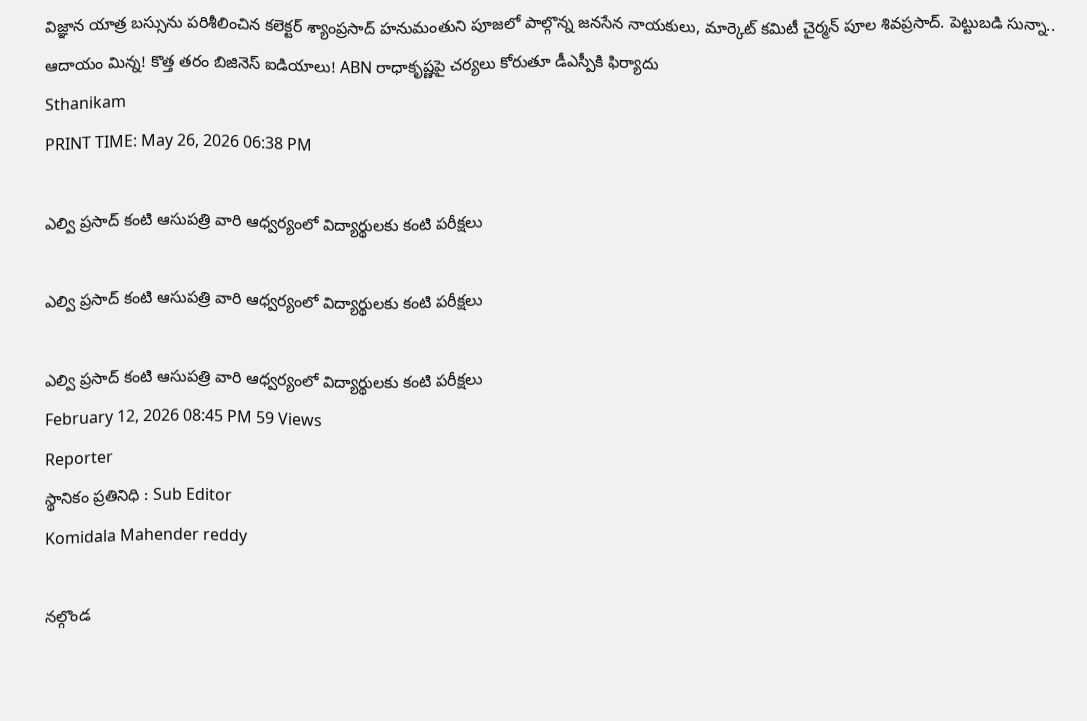విజ్ఞాన యాత్ర బస్సును పరిశీలించిన కలెక్టర్ శ్యాంప్రసాద్ హనుమంతుని పూజలో పాల్గొన్న జనసేన నాయకులు, మార్కెట్ కమిటీ చైర్మన్ పూల శివప్రసాద్. పెట్టుబడి సున్నా.. ఆదాయం మిన్న! కొత్త తరం బిజినెస్ ఐడియాలు! ABN రాధాకృష్ణపై చర్యలు కోరుతూ డీఎస్పీకి ఫిర్యాదు
Sthanikam
PRINT TIME: May 26, 2026 06:38 PM

ఎల్వి ప్రసాద్ కంటి ఆసుపత్రి వారి ఆధ్వర్యంలో విద్యార్థులకు కంటి పరీక్షలు

ఎల్వి ప్రసాద్ కంటి ఆసుపత్రి వారి ఆధ్వర్యంలో విద్యార్థులకు కంటి పరీక్షలు

ఎల్వి ప్రసాద్ కంటి ఆసుపత్రి వారి ఆధ్వర్యంలో విద్యార్థులకు కంటి పరీక్షలు
February 12, 2026 08:45 PM 59 Views
Reporter
స్థానికం ప్రతినిధి : Sub Editor
Komidala Mahender reddy

నల్గొండ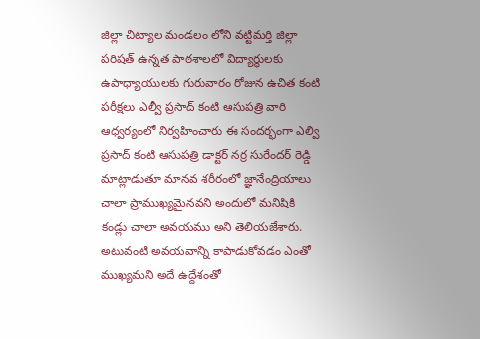జిల్లా చిట్యాల మండలం లోని వట్టిమర్తి జిల్లా పరిషత్ ఉన్నత పాఠశాలలో విద్యార్థులకు ఉపాధ్యాయులకు గురువారం రోజున ఉచిత కంటి పరీక్షలు ఎల్వీ ప్రసాద్ కంటి ఆసుపత్రి వారి ఆధ్వర్యంలో నిర్వహించారు ఈ సందర్భంగా ఎల్వి ప్రసాద్ కంటి ఆసుపత్రి డాక్టర్ నర్ర సురేందర్ రెడ్డి మాట్లాడుతూ మానవ శరీరంలో జ్ఞానేంద్రియాలు చాలా ప్రాముఖ్యమైనవని అందులో మనిషికి కండ్లు చాలా అవయము అని తెలియజేశారు. అటువంటి అవయవాన్ని కాపాడుకోవడం ఎంతో ముఖ్యమని అదే ఉద్దేశంతో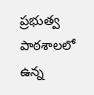ప్రభుత్వ పాఠశాలలో ఉన్న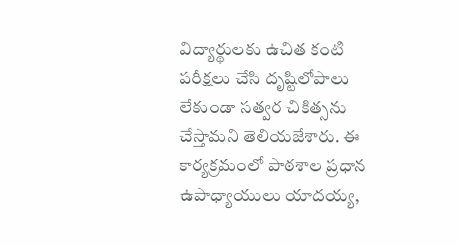విద్యార్థులకు ఉచిత కంటి పరీక్షలు చేసి దృష్టిలోపాలు లేకుండా సత్వర చికిత్సను చేస్తామని తెలియజేశారు. ఈ కార్యక్రమంలో పాఠశాల ప్రధాన ఉపాధ్యాయులు యాదయ్య,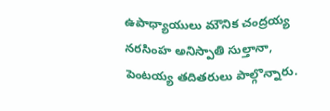ఉపాధ్యాయులు మౌనిక చంద్రయ్య నరసింహ అనిస్పాతి సుల్తానా, పెంటయ్య తదితరులు పాల్గొన్నారు.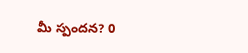మీ స్పందన? 0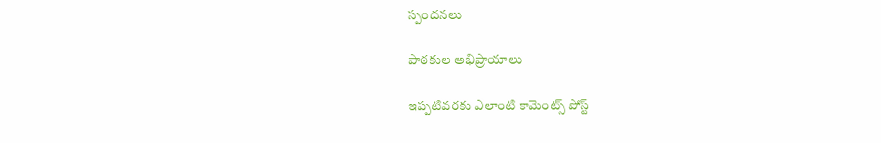స్పందనలు

పాఠకుల అభిప్రాయాలు

ఇప్పటివరకు ఎలాంటి కామెంట్స్ పోస్ట్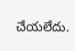చేయలేదు.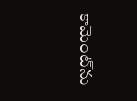కామెంట్‌ను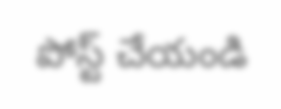పోస్ట్ చేయండి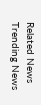Related News
Trending News